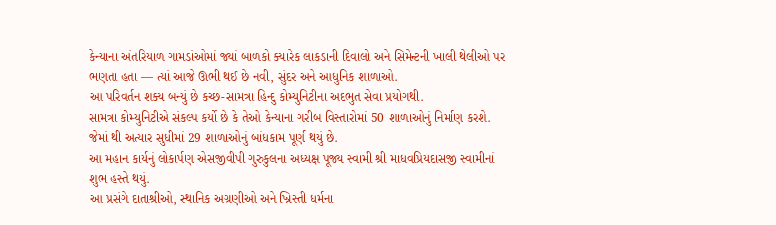કેન્યાના અંતરિયાળ ગામડાંઓમાં જ્યાં બાળકો ક્યારેક લાકડાની દિવાલો અને સિમેન્ટની ખાલી થેલીઓ પર ભણતા હતા — ત્યાં આજે ઊભી થઈ છે નવી, સુંદર અને આધુનિક શાળાઓ.
આ પરિવર્તન શક્ય બન્યું છે કચ્છ-સામત્રા હિન્દુ કોમ્યુનિટીના અદભુત સેવા પ્રયોગથી.
સામત્રા કોમ્યુનિટીએ સંકલ્પ કર્યો છે કે તેઓ કેન્યાના ગરીબ વિસ્તારોમાં 50 શાળાઓનું નિર્માણ કરશે.
જેમાં થી અત્યાર સુધીમાં 29 શાળાઓનું બાંધકામ પૂર્ણ થયું છે.
આ મહાન કાર્યનું લોકાર્પણ એસજીવીપી ગુરુકુલના અધ્યક્ષ પૂજ્ય સ્વામી શ્રી માધવપ્રિયદાસજી સ્વામીનાં શુભ હસ્તે થયું.
આ પ્રસંગે દાતાશ્રીઓ, સ્થાનિક અગ્રણીઓ અને ખ્રિસ્તી ધર્મના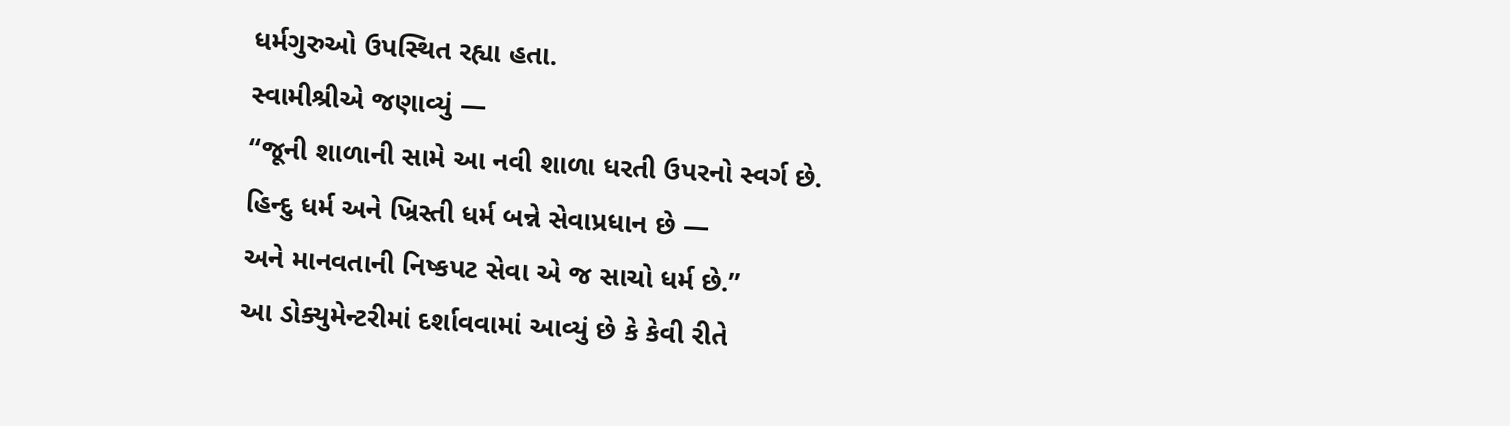ધર્મગુરુઓ ઉપસ્થિત રહ્યા હતા.
સ્વામીશ્રીએ જણાવ્યું —
“જૂની શાળાની સામે આ નવી શાળા ધરતી ઉપરનો સ્વર્ગ છે.
હિન્દુ ધર્મ અને ખ્રિસ્તી ધર્મ બન્ને સેવાપ્રધાન છે —
અને માનવતાની નિષ્કપટ સેવા એ જ સાચો ધર્મ છે.”
આ ડોક્યુમેન્ટરીમાં દર્શાવવામાં આવ્યું છે કે કેવી રીતે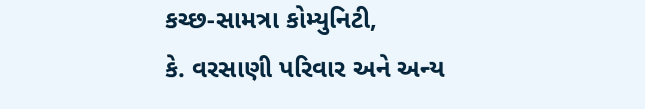કચ્છ-સામત્રા કોમ્યુનિટી,
કે. વરસાણી પરિવાર અને અન્ય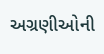અગ્રણીઓની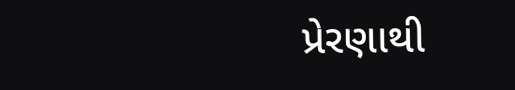પ્રેરણાથી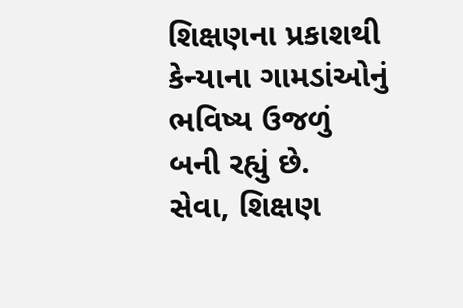શિક્ષણના પ્રકાશથી કેન્યાના ગામડાંઓનું ભવિષ્ય ઉજળું બની રહ્યું છે.
સેવા, શિક્ષણ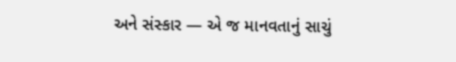અને સંસ્કાર — એ જ માનવતાનું સાચું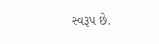સ્વરૂપ છે.